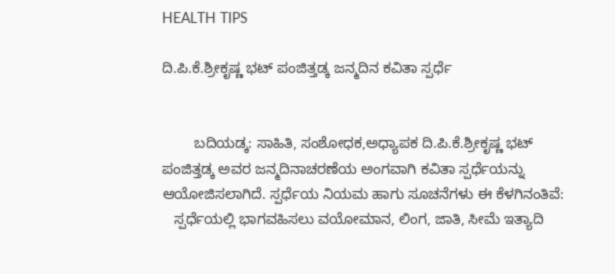HEALTH TIPS

ದಿ.ಪಿ.ಕೆ.ಶ್ರೀಕೃಷ್ಣ ಭಟ್ ಪಂಜಿತ್ತಡ್ಕ ಜನ್ಮದಿನ ಕವಿತಾ ಸ್ಪರ್ಧೆ


        ಬದಿಯಡ್ಕ: ಸಾಹಿತಿ, ಸಂಶೋಧಕ,ಅಧ್ಯಾಪಕ ದಿ.ಪಿ.ಕೆ.ಶ್ರೀಕೃಷ್ಣ ಭಟ್ ಪಂಜಿತ್ತಡ್ಕ ಅವರ ಜನ್ಮದಿನಾಚರಣೆಯ ಅಂಗವಾಗಿ ಕವಿತಾ ಸ್ಪರ್ಧೆಯನ್ನು ಆಯೋಜಿಸಲಾಗಿದೆ. ಸ್ಪರ್ಧೆಯ ನಿಯಮ ಹಾಗು ಸೂಚನೆಗಳು ಈ ಕೆಳಗಿನಂತಿವೆ:
   ಸ್ಪರ್ಧೆಯಲ್ಲಿ ಭಾಗವಹಿಸಲು ವಯೋಮಾನ, ಲಿಂಗ, ಜಾತಿ, ಸೀಮೆ ಇತ್ಯಾದಿ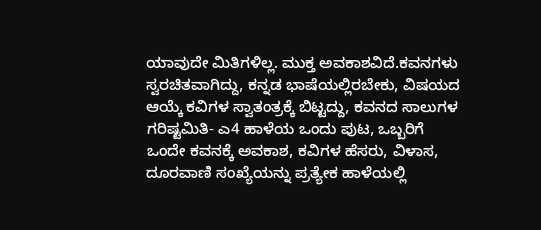ಯಾವುದೇ ಮಿತಿಗಳಿಲ್ಲ. ಮುಕ್ತ ಅವಕಾಶವಿದೆ.ಕವನಗಳು ಸ್ವರಚಿತವಾಗಿದ್ದು, ಕನ್ನಡ ಭಾಷೆಯಲ್ಲಿರಬೇಕು, ವಿಷಯದ ಆಯ್ಕೆ ಕವಿಗಳ ಸ್ವಾತಂತ್ರಕ್ಕೆ ಬಿಟ್ಟದ್ದು, ಕವನದ ಸಾಲುಗಳ ಗರಿಷ್ಟಮಿತಿ- ಎ4 ಹಾಳೆಯ ಒಂದು ಪುಟ, ಒಬ್ಬರಿಗೆ ಒಂದೇ ಕವನಕ್ಕೆ ಅವಕಾಶ, ಕವಿಗಳ ಹೆಸರು, ವಿಳಾಸ, ದೂರವಾಣಿ ಸಂಖ್ಯೆಯನ್ನು ಪ್ರತ್ಯೇಕ ಹಾಳೆಯಲ್ಲಿ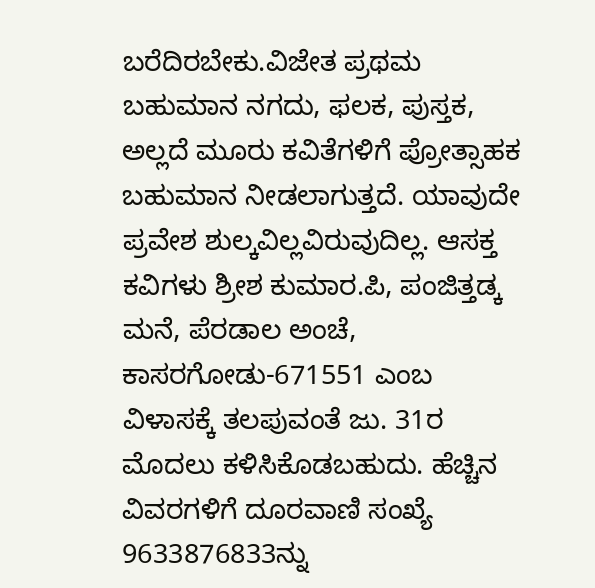ಬರೆದಿರಬೇಕು.ವಿಜೇತ ಪ್ರಥಮ ಬಹುಮಾನ ನಗದು, ಫಲಕ, ಪುಸ್ತಕ, ಅಲ್ಲದೆ ಮೂರು ಕವಿತೆಗಳಿಗೆ ಪ್ರೋತ್ಸಾಹಕ ಬಹುಮಾನ ನೀಡಲಾಗುತ್ತದೆ. ಯಾವುದೇ ಪ್ರವೇಶ ಶುಲ್ಕವಿಲ್ಲವಿರುವುದಿಲ್ಲ. ಆಸಕ್ತ ಕವಿಗಳು ಶ್ರೀಶ ಕುಮಾರ.ಪಿ, ಪಂಜಿತ್ತಡ್ಕ ಮನೆ, ಪೆರಡಾಲ ಅಂಚೆ, ಕಾಸರಗೋಡು-671551 ಎಂಬ ವಿಳಾಸಕ್ಕೆ ತಲಪುವಂತೆ ಜು. 31ರ ಮೊದಲು ಕಳಿಸಿಕೊಡಬಹುದು. ಹೆಚ್ಚಿನ ವಿವರಗಳಿಗೆ ದೂರವಾಣಿ ಸಂಖ್ಯೆ 9633876833ನ್ನು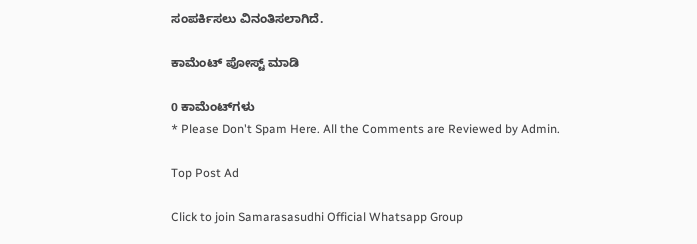ಸಂಪರ್ಕಿಸಲು ವಿನಂತಿಸಲಾಗಿದೆ.

ಕಾಮೆಂಟ್‌‌ ಪೋಸ್ಟ್‌ ಮಾಡಿ

0 ಕಾಮೆಂಟ್‌ಗಳು
* Please Don't Spam Here. All the Comments are Reviewed by Admin.

Top Post Ad

Click to join Samarasasudhi Official Whatsapp Group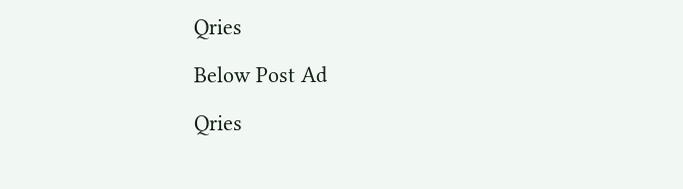Qries

Below Post Ad

Qries